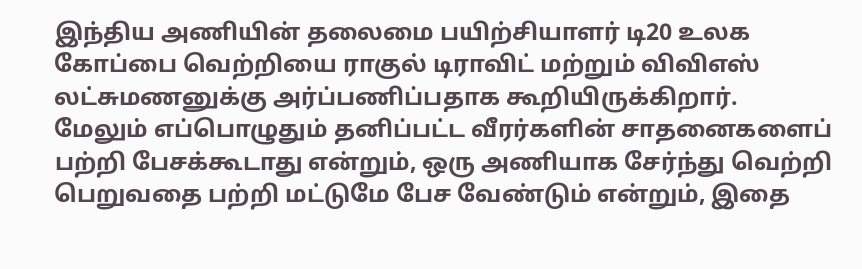இந்திய அணியின் தலைமை பயிற்சியாளர் டி20 உலக கோப்பை வெற்றியை ராகுல் டிராவிட் மற்றும் விவிஎஸ் லட்சுமணனுக்கு அர்ப்பணிப்பதாக கூறியிருக்கிறார்.
மேலும் எப்பொழுதும் தனிப்பட்ட வீரர்களின் சாதனைகளைப் பற்றி பேசக்கூடாது என்றும், ஒரு அணியாக சேர்ந்து வெற்றி பெறுவதை பற்றி மட்டுமே பேச வேண்டும் என்றும், இதை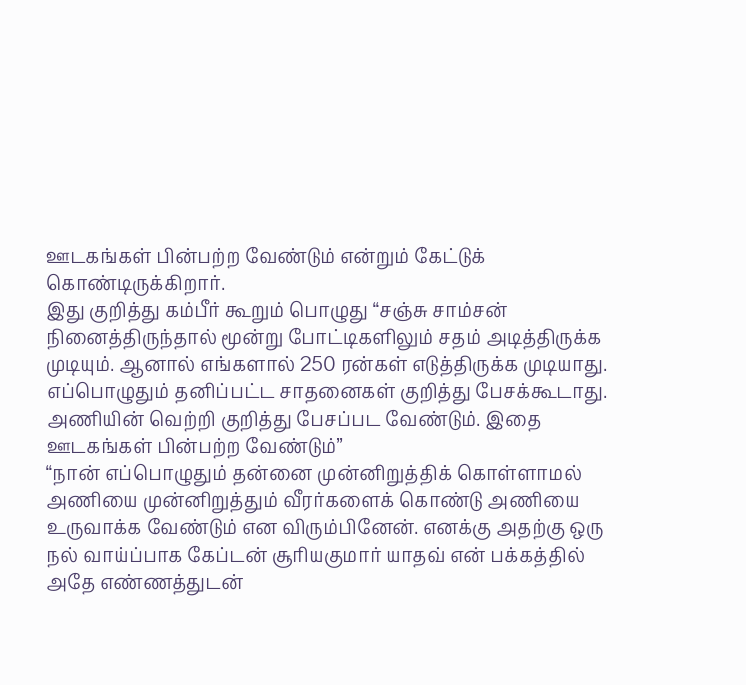ஊடகங்கள் பின்பற்ற வேண்டும் என்றும் கேட்டுக் கொண்டிருக்கிறார்.
இது குறித்து கம்பீர் கூறும் பொழுது “சஞ்சு சாம்சன் நினைத்திருந்தால் மூன்று போட்டிகளிலும் சதம் அடித்திருக்க முடியும். ஆனால் எங்களால் 250 ரன்கள் எடுத்திருக்க முடியாது. எப்பொழுதும் தனிப்பட்ட சாதனைகள் குறித்து பேசக்கூடாது. அணியின் வெற்றி குறித்து பேசப்பட வேண்டும். இதை ஊடகங்கள் பின்பற்ற வேண்டும்”
“நான் எப்பொழுதும் தன்னை முன்னிறுத்திக் கொள்ளாமல் அணியை முன்னிறுத்தும் வீரர்களைக் கொண்டு அணியை உருவாக்க வேண்டும் என விரும்பினேன். எனக்கு அதற்கு ஒரு நல் வாய்ப்பாக கேப்டன் சூரியகுமார் யாதவ் என் பக்கத்தில் அதே எண்ணத்துடன்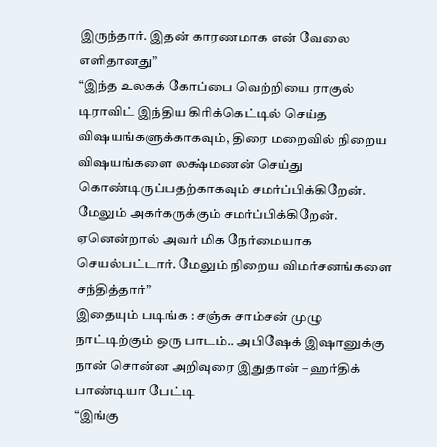இருந்தார். இதன் காரணமாக என் வேலை எளிதானது”
“இந்த உலகக் கோப்பை வெற்றியை ராகுல் டிராவிட் இந்திய கிரிக்கெட்டில் செய்த விஷயங்களுக்காகவும், திரை மறைவில் நிறைய விஷயங்களை லக்ஷ்மணன் செய்து கொண்டிருப்பதற்காகவும் சமர்ப்பிக்கிறேன். மேலும் அகர்கருக்கும் சமர்ப்பிக்கிறேன். ஏனென்றால் அவர் மிக நேர்மையாக செயல்பட்டார். மேலும் நிறைய விமர்சனங்களை சந்தித்தார்”
இதையும் படிங்க : சஞ்சு சாம்சன் முழு நாட்டிற்கும் ஒரு பாடம்.. அபிஷேக் இஷானுக்கு நான் சொன்ன அறிவுரை இதுதான் – ஹர்திக் பாண்டியா பேட்டி
“இங்கு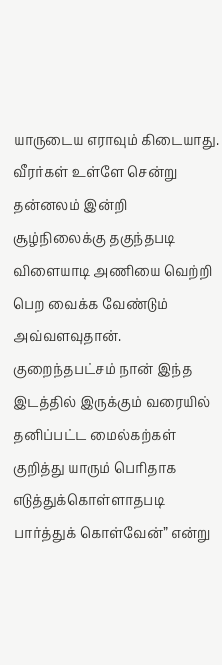யாருடைய எராவும் கிடையாது. வீரர்கள் உள்ளே சென்று தன்னலம் இன்றி சூழ்நிலைக்கு தகுந்தபடி விளையாடி அணியை வெற்றி பெற வைக்க வேண்டும் அவ்வளவுதான். குறைந்தபட்சம் நான் இந்த இடத்தில் இருக்கும் வரையில் தனிப்பட்ட மைல்கற்கள் குறித்து யாரும் பெரிதாக எடுத்துக்கொள்ளாதபடி பார்த்துக் கொள்வேன்” என்று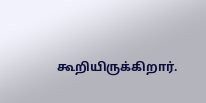கூறியிருக்கிறார்.